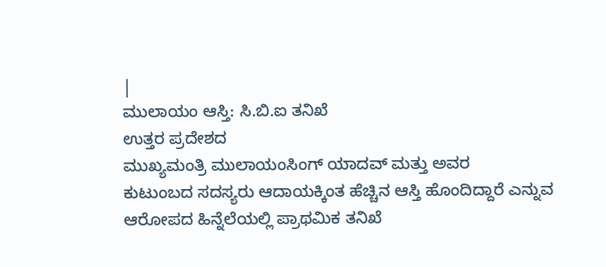|
ಮುಲಾಯಂ ಆಸ್ತಿ: ಸಿ.ಬಿ.ಐ ತನಿಖೆ
ಉತ್ತರ ಪ್ರದೇಶದ
ಮುಖ್ಯಮಂತ್ರಿ ಮುಲಾಯಂಸಿಂಗ್ ಯಾದವ್ ಮತ್ತು ಅವರ
ಕುಟುಂಬದ ಸದಸ್ಯರು ಆದಾಯಕ್ಕಿಂತ ಹೆಚ್ಚಿನ ಆಸ್ತಿ ಹೊಂದಿದ್ದಾರೆ ಎನ್ನುವ
ಆರೋಪದ ಹಿನ್ನೆಲೆಯಲ್ಲಿ ಪ್ರಾಥಮಿಕ ತನಿಖೆ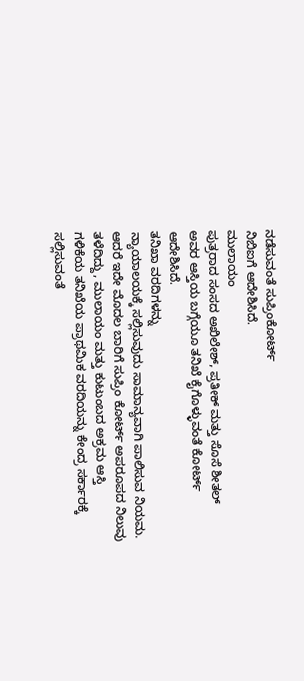ನಡೆಸುವಂತೆ ಸುಪ್ರಿಂಕೋರ್ಟ್
ನಿಬಿಐಗೆ ಆದೇಶಿಸಿದೆ.
ಮುಲಾಯಂ
ಪುತ್ರರಾದ ಸಂಸದ ಅಖಿಲೇಶ್, ಪ್ರತೀಕ್ ಮತ್ತು ಸೊಸೆ ಶೀತಲ್
ಅವರ ಆಸ್ತಿಯ ಬಗ್ಗೆಯೂ ತನಿಖೆ ಕೈಗೊಳ್ಳುವಂತೆ ಕೋರ್ಟ್
ಆದೇಶಿಸಿದೆ.
ತನಿಖಾ ವರದಿಗಳನ್ನು
ನ್ಯಾಯಾಲಯಕ್ಕೆ ಸಲ್ಲಿಸುವುದು ಸಾಮಾನ್ಯವಾಗಿ ಪಾಲಿಸುವ ನಿಯಮ.
ಆದರೆ ಇದೇ ಮೊದಲ ಬಾರಿಗೆ ಸುಪ್ರಿಂ ಕೋರ್ಟ್ ಅಪರೂಪದ ನಿಲುವು
ತಳೆದಿದ್ದು, ಮುಲಾಯಂ ಮತ್ತು ಕುಟುಂಬದ ಅಕ್ರಮ ಆಸ್ತಿ
ಗಳಿಕೆಯ ತನಿಖೆಯ ಪ್ರಾಥಮಿಕ ವರದಿಯನ್ನು ಕೇಂದ್ರ ಸರ್ಕಾರಕ್ಕೆ
ಸಲ್ಲಿಸುವಂತೆ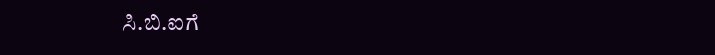ಸಿ.ಬಿ.ಐಗೆ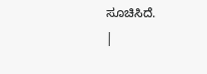ಸೂಚಿಸಿದೆ.
|